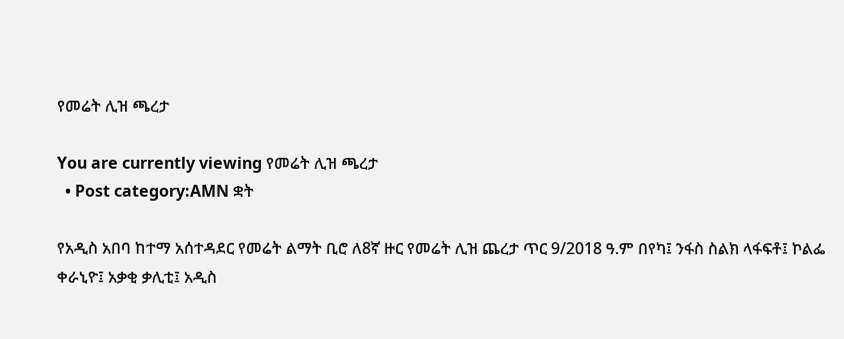የመሬት ሊዝ ጫረታ

You are currently viewing የመሬት ሊዝ ጫረታ
  • Post category:AMN ቋት

የአዲስ አበባ ከተማ አሰተዳደር የመሬት ልማት ቢሮ ለ8ኛ ዙር የመሬት ሊዝ ጨረታ ጥር 9/2018 ዓ.ም በየካ፤ ንፋስ ስልክ ላፋፍቶ፤ ኮልፌ ቀራኒዮ፤ አቃቂ ቃሊቲ፤ አዲስ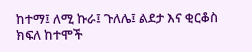ከተማ፤ ለሚ ኩራ፤ ጉለሌ፤ ልደታ እና ቂርቆስ ክፍለ ከተሞች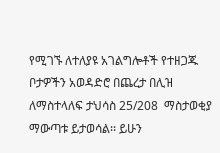የሚገኙ ለተለያዩ አገልግሎቶች የተዘጋጁ ቦታዎችን አወዳድሮ በጨረታ በሊዝ ለማስተላለፍ ታህሳስ 25/208  ማስታወቂያ ማውጣቱ ይታወሳል፡፡ ይሁን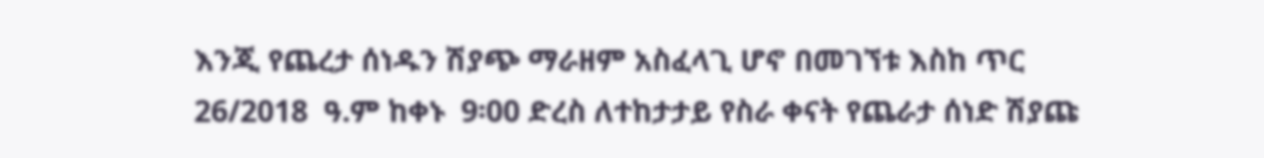እንጂ የጨረታ ሰነዱን ሽያጭ ማራዘም አስፈላጊ ሆኖ በመገኘቱ እስከ ጥር 26/2018  ዓ.ም ከቀኑ  9፡00 ድረስ ለተከታታይ የስራ ቀናት የጨራታ ሰነድ ሽያጩ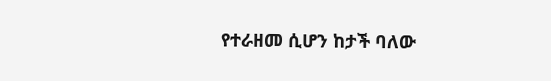የተራዘመ ሲሆን ከታች ባለው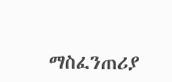ማስፈንጠሪያ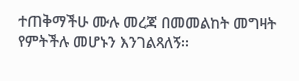ተጠቅማችሁ ሙሉ መረጃ በመመልከት መግዛት የምትችሉ መሆኑን እንገልጻለኝ፡፡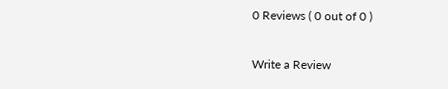0 Reviews ( 0 out of 0 )

Write a Review